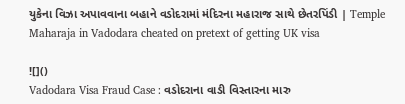યુકેના વિઝા અપાવવાના બહાને વડોદરામાં મંદિરના મહારાજ સાથે છેતરપિંડી | Temple Maharaja in Vadodara cheated on pretext of getting UK visa

![]()
Vadodara Visa Fraud Case : વડોદરાના વાડી વિસ્તારના મારુ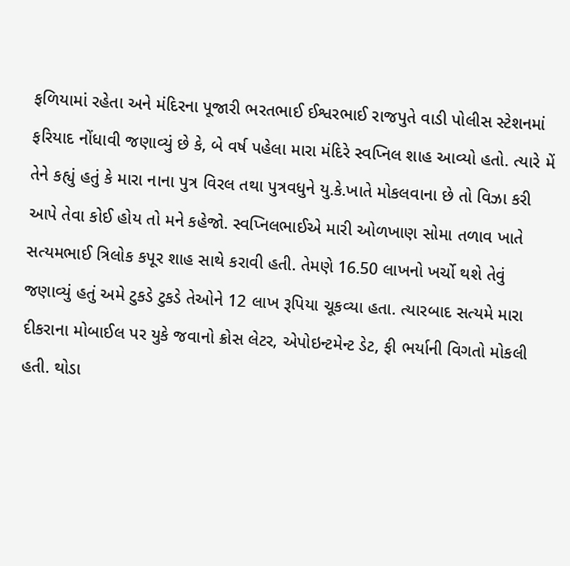ફળિયામાં રહેતા અને મંદિરના પૂજારી ભરતભાઈ ઈશ્વરભાઈ રાજપુતે વાડી પોલીસ સ્ટેશનમાં ફરિયાદ નોંધાવી જણાવ્યું છે કે, બે વર્ષ પહેલા મારા મંદિરે સ્વપ્નિલ શાહ આવ્યો હતો. ત્યારે મેં તેને કહ્યું હતું કે મારા નાના પુત્ર વિરલ તથા પુત્રવધુને યુ.કે.ખાતે મોકલવાના છે તો વિઝા કરી આપે તેવા કોઈ હોય તો મને કહેજો. સ્વપ્નિલભાઈએ મારી ઓળખાણ સોમા તળાવ ખાતે સત્યમભાઈ ત્રિલોક કપૂર શાહ સાથે કરાવી હતી. તેમણે 16.50 લાખનો ખર્ચો થશે તેવું જણાવ્યું હતું અમે ટુકડે ટુકડે તેઓને 12 લાખ રૂપિયા ચૂકવ્યા હતા. ત્યારબાદ સત્યમે મારા દીકરાના મોબાઈલ પર યુકે જવાનો ક્રોસ લેટર, એપોઇન્ટમેન્ટ ડેટ, ફી ભર્યાની વિગતો મોકલી હતી. થોડા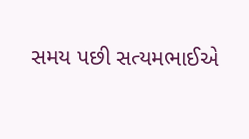સમય પછી સત્યમભાઈએ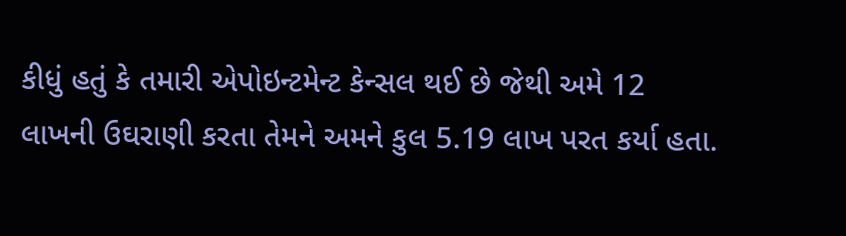કીધું હતું કે તમારી એપોઇન્ટમેન્ટ કેન્સલ થઈ છે જેથી અમે 12 લાખની ઉઘરાણી કરતા તેમને અમને કુલ 5.19 લાખ પરત કર્યા હતા.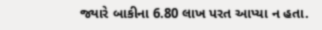જ્યારે બાકીના 6.80 લાખ પરત આપ્યા ન હતા.